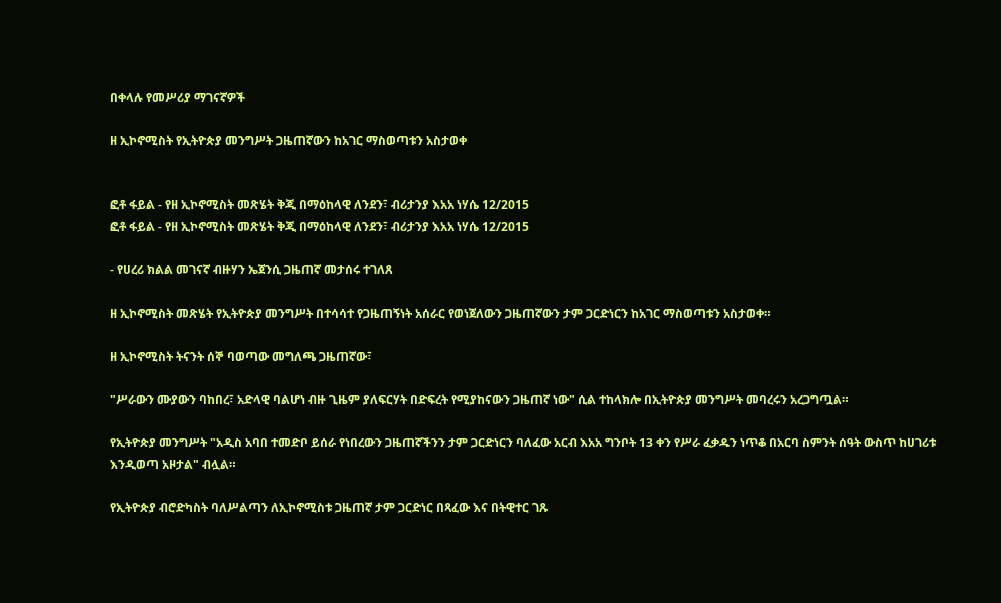በቀላሉ የመሥሪያ ማገናኛዎች

ዘ ኢኮኖሚስት የኢትዮጵያ መንግሥት ጋዜጠኛውን ከአገር ማስወጣቱን አስታወቀ


ፎቶ ፋይል - የዘ ኢኮኖሚስት መጽሄት ቅጂ በማዕከላዊ ለንደን፣ ብሪታንያ እአአ ነሃሴ 12/2015
ፎቶ ፋይል - የዘ ኢኮኖሚስት መጽሄት ቅጂ በማዕከላዊ ለንደን፣ ብሪታንያ እአአ ነሃሴ 12/2015

- የሀረሪ ክልል መገናኛ ብዙሃን ኤጀንሲ ጋዜጠኛ መታሰሩ ተገለጸ

ዘ ኢኮኖሚስት መጽሄት የኢትዮጵያ መንግሥት በተሳሳተ የጋዜጠኝነት አሰራር የወነጀለውን ጋዜጠኛውን ታም ጋርድነርን ከአገር ማስወጣቱን አስታወቀ።

ዘ ኢኮኖሚስት ትናንት ሰኞ ባወጣው መግለጫ ጋዜጠኛው፣

"ሥራውን ሙያውን ባከበረ፣ አድላዊ ባልሆነ ብዙ ጊዜም ያለፍርሃት በድፍረት የሚያከናውን ጋዜጠኛ ነው" ሲል ተከላክሎ በኢትዮጵያ መንግሥት መባረሩን አረጋግጧል።

የኢትዮጵያ መንግሥት "አዲስ አባበ ተመድቦ ይሰራ የነበረውን ጋዜጠኛችንን ታም ጋርድነርን ባለፈው አርብ እአአ ግንቦት 13 ቀን የሥራ ፈቃዱን ነጥቆ በአርባ ስምንት ሰዓት ውስጥ ከሀገሪቱ እንዲወጣ አዞታል" ብሏል።

የኢትዮጵያ ብሮድካስት ባለሥልጣን ለኢኮኖሚስቱ ጋዜጠኛ ታም ጋርድነር በጻፈው እና በትዊተር ገጹ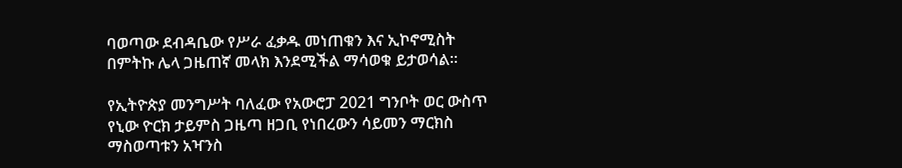ባወጣው ደብዳቤው የሥራ ፈቃዱ መነጠቁን እና ኢኮኖሚስት በምትኩ ሌላ ጋዜጠኛ መላክ እንደሚችል ማሳወቁ ይታወሳል።

የኢትዮጵያ መንግሥት ባለፈው የአውሮፓ 2021 ግንቦት ወር ውስጥ የኒው ዮርክ ታይምስ ጋዜጣ ዘጋቢ የነበረውን ሳይመን ማርክስ ማስወጣቱን አዣንስ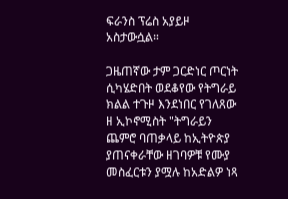ፍራንስ ፕሬስ አያይዞ አስታውሷል።

ጋዜጠኛው ታም ጋርድነር ጦርነት ሲካሄድበት ወደቆየው የትግራይ ክልል ተጉዞ እንደነበር የገለጸው ዘ ኢኮኖሚስት "ትግራይን ጨምሮ ባጠቃላይ ከኢትዮጵያ ያጠናቀራቸው ዘገባዎቹ የሙያ መስፈርቱን ያሟሉ ከአድልዎ ነጻ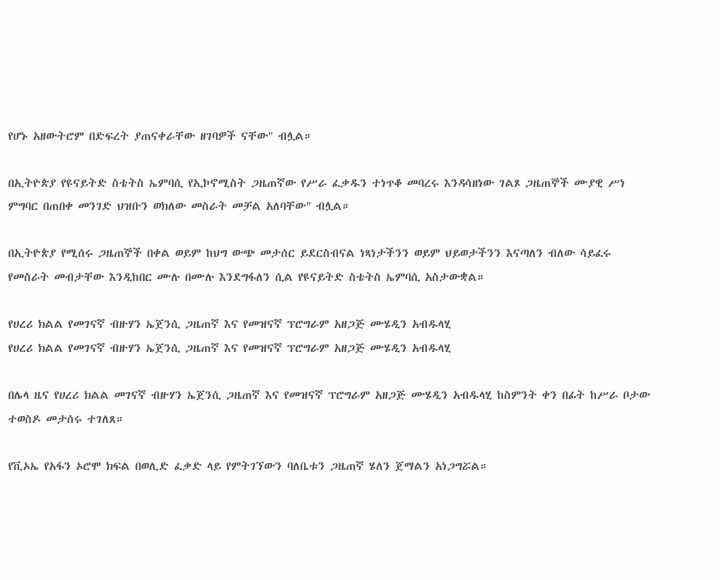የሆኑ አዘውትሮም በድፍረት ያጠናቀራቸው ዘገባዎች ናቸው" ብሏል።

በኢትዮጵያ የዩናይትድ ስቴትስ ኤምባሲ የኢኮኖሚስት ጋዜጠኛው የሥራ ፈቃዱን ተነጥቆ መባረሩ እንዳሳዘነው ገልጾ ጋዜጠኞች ሙያዊ ሥነ ምግባር በጠበቀ መንገድ ህዝቡን ወክለው መስራት መቻል አለባቸው" ብሏል።

በኢትዮጵያ የሚሰሩ ጋዜጠኞች በቀል ወይም ከህግ ውጭ መታሰር ይደርስብናል ነጻነታችንን ወይም ህይወታችንን እናጣለን ብለው ሳይፈሩ የመስራት መብታቸው እንዲከበር ሙሉ በሙሉ እንደግፋለን ሲል የዩናይትድ ስቴትስ ኤምባሲ አስታውቋል።

የሀረሪ ክልል የመገናኛ ብዙሃን ኤጀንሲ ጋዜጠኛ እና የመዝናኛ ፕሮግራም አዘጋጅ ሙሄዲን አብዱላሂ
የሀረሪ ክልል የመገናኛ ብዙሃን ኤጀንሲ ጋዜጠኛ እና የመዝናኛ ፕሮግራም አዘጋጅ ሙሄዲን አብዱላሂ

በሌላ ዜና የሀረሪ ክልል መገናኛ ብዙሃን ኤጀንሲ ጋዜጠኛ እና የመዝናኛ ፕሮግራም አዘጋጅ ሙሄዲን አብዱላሂ ከስምንት ቀን በፊት ከሥራ ቦታው ተወስዶ መታሰሩ ተገለጸ።

የቪኦኤ የአፋን ኦሮሞ ክፍል በወሊድ ፈቃድ ላይ የምትገኘውን ባለቤቱን ጋዜጠኛ ሄለን ጀማልን አነጋግሯል።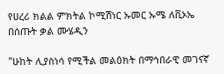የሀረሪ ክልል ምክትል ኮሚሽነር ኡመር ኡሜ ለቪኦኤ በሰጡት ቃል ሙሄዲን

"ሁከት ሊያስነሳ የሚችል መልዕክት በማኅበራዊ መገናኛ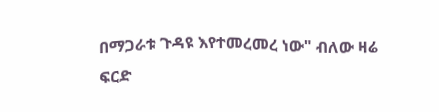በማጋራቱ ጉዳዩ እየተመረመረ ነው" ብለው ዛሬ ፍርድ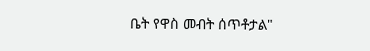ቤት የዋስ መብት ሰጥቶታል"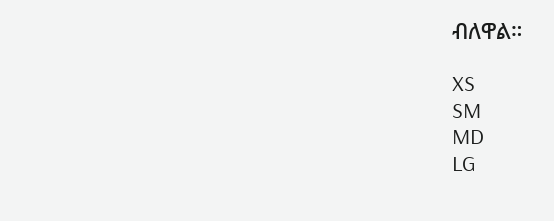ብለዋል።

XS
SM
MD
LG